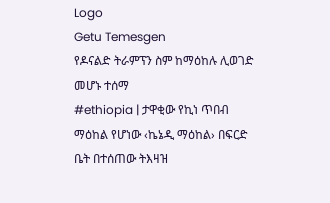Logo
Getu Temesgen
የዶናልድ ትራምፕን ስም ከማዕከሉ ሊወገድ መሆኑ ተሰማ
#ethiopia | ታዋቂው የኪነ ጥበብ ማዕከል የሆነው ‹ኬኔዲ ማዕከል› በፍርድ ቤት በተሰጠው ትእዛዝ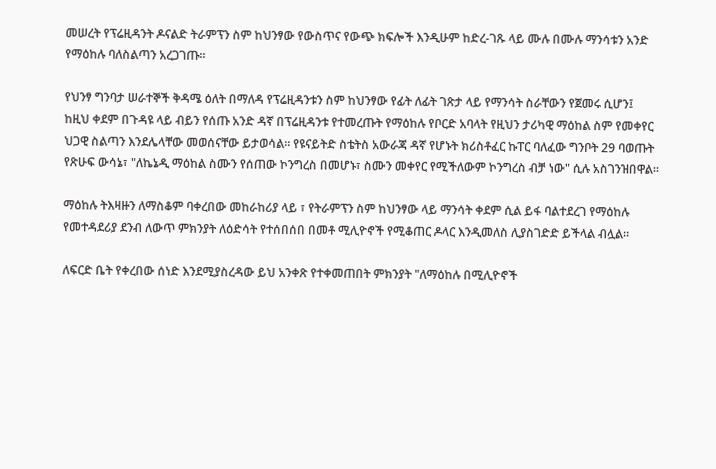መሠረት የፕሬዚዳንት ዶናልድ ትራምፕን ስም ከህንፃው የውስጥና የውጭ ክፍሎች እንዲሁም ከድረ-ገጹ ላይ ሙሉ በሙሉ ማንሳቱን አንድ የማዕከሉ ባለስልጣን አረጋገጡ።

የህንፃ ግንባታ ሠራተኞች ቅዳሜ ዕለት በማለዳ የፕሬዚዳንቱን ስም ከህንፃው የፊት ለፊት ገጽታ ላይ የማንሳት ስራቸውን የጀመሩ ሲሆን፤ ከዚህ ቀደም በጉዳዩ ላይ ብይን የሰጡ አንድ ዳኛ በፕሬዚዳንቱ የተመረጡት የማዕከሉ የቦርድ አባላት የዚህን ታሪካዊ ማዕከል ስም የመቀየር ህጋዊ ስልጣን እንደሌላቸው መወሰናቸው ይታወሳል። የዩናይትድ ስቴትስ አውራጃ ዳኛ የሆኑት ክሪስቶፈር ኩፐር ባለፈው ግንቦት 29 ባወጡት የጽሁፍ ውሳኔ፣ "ለኬኔዲ ማዕከል ስሙን የሰጠው ኮንግረስ በመሆኑ፣ ስሙን መቀየር የሚችለውም ኮንግረስ ብቻ ነው" ሲሉ አስገንዝበዋል።

ማዕከሉ ትእዛዙን ለማስቆም ባቀረበው መከራከሪያ ላይ ፣ የትራምፕን ስም ከህንፃው ላይ ማንሳት ቀደም ሲል ይፋ ባልተደረገ የማዕከሉ የመተዳደሪያ ደንብ ለውጥ ምክንያት ለዕድሳት የተሰበሰበ በመቶ ሚሊዮኖች የሚቆጠር ዶላር እንዲመለስ ሊያስገድድ ይችላል ብሏል።

ለፍርድ ቤት የቀረበው ሰነድ እንደሚያስረዳው ይህ አንቀጽ የተቀመጠበት ምክንያት "ለማዕከሉ በሚሊዮኖች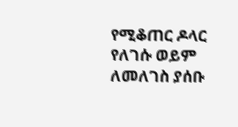የሚቆጠር ዶላር የለገሱ ወይም ለመለገስ ያሰቡ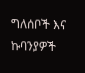ግለሰቦች እና ኩባንያዎች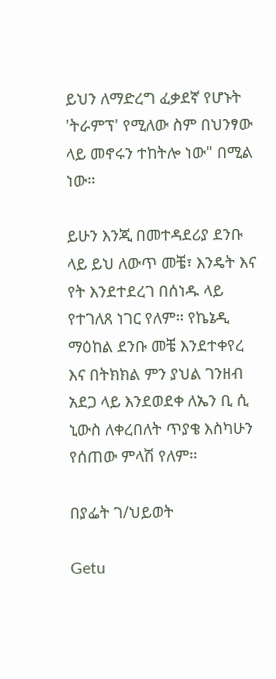ይህን ለማድረግ ፈቃደኛ የሆኑት 'ትራምፕ' የሚለው ስም በህንፃው ላይ መኖሩን ተከትሎ ነው" በሚል ነው።

ይሁን እንጂ በመተዳደሪያ ደንቡ ላይ ይህ ለውጥ መቼ፣ እንዴት እና የት እንደተደረገ በሰነዱ ላይ የተገለጸ ነገር የለም። የኬኔዲ ማዕከል ደንቡ መቼ እንደተቀየረ እና በትክክል ምን ያህል ገንዘብ አደጋ ላይ እንደወደቀ ለኤን ቢ ሲ ኒውስ ለቀረበለት ጥያቄ እስካሁን የሰጠው ምላሽ የለም።

በያፌት ገ/ህይወት

Getu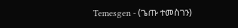Temesgen - (ጌጡ ተመስገን)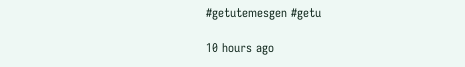#getutemesgen #getu

10 hours ago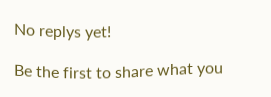No replys yet!

Be the first to share what you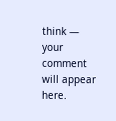think — your comment will appear here.